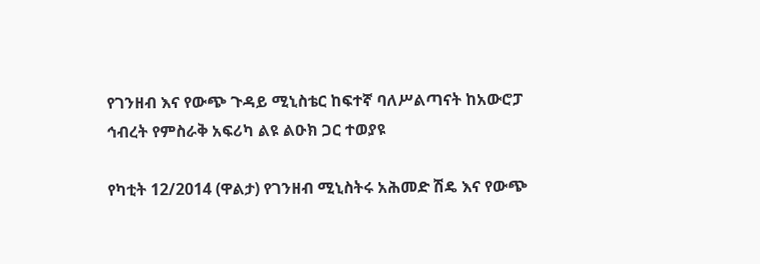የገንዘብ እና የውጭ ጉዳይ ሚኒስቴር ከፍተኛ ባለሥልጣናት ከአውሮፓ ኅብረት የምስራቅ አፍሪካ ልዩ ልዑክ ጋር ተወያዩ

የካቲት 12/2014 (ዋልታ) የገንዘብ ሚኒስትሩ አሕመድ ሽዴ እና የውጭ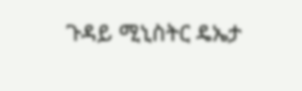ጉዳይ ሚኒስትር ዴኤታ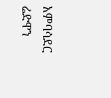አምባሳደር ሬድዋን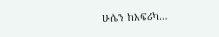ሁሴን ከአፍሪካ…